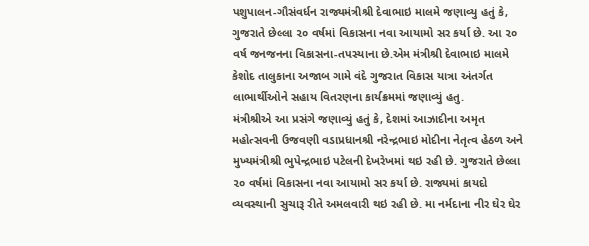પશુપાલન-ગૌસંવર્ધન રાજ્યમંત્રીશ્રી દેવાભાઇ માલમે જણાવ્યુ હતું કે, ગુજરાતે છેલ્લા ૨૦ વર્ષમાં વિકાસના નવા આયામો સર કર્યા છે. આ ૨૦ વર્ષ જનજનના વિકાસના-તપસ્યાના છે.એમ મંત્રીશ્રી દેવાભાઇ માલમે કેશોદ તાલુકાના અજાબ ગામે વંદે ગુજરાત વિકાસ યાત્રા અંતર્ગત લાભાર્થીઓને સહાય વિતરણના કાર્યક્રમમાં જણાવ્યું હતુ.
મંત્રીશ્રીએ આ પ્રસંગે જણાવ્યું હતું કે, દેશમાં આઝાદીના અમૃત મહોત્સવની ઉજવણી વડાપ્રધાનશ્રી નરેન્દ્રભાઇ મોદીના નેતૃત્વ હેઠળ અને મુખ્યમંત્રીશ્રી ભુપેન્દ્રભાઇ પટેલની દેખરેખમાં થઇ રહી છે. ગુજરાતે છેલ્લા ૨૦ વર્ષમાં વિકાસના નવા આયામો સર કર્યા છે. રાજ્યમાં કાયદો વ્યવસ્થાની સુચારૂ રીતે અમલવારી થઇ રહી છે. મા નર્મદાના નીર ઘેર ઘેર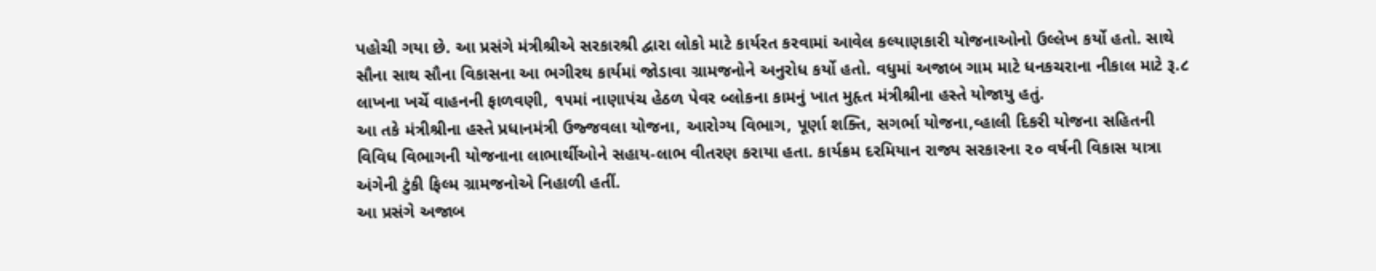પહોચી ગયા છે. આ પ્રસંગે મંત્રીશ્રીએ સરકારશ્રી દ્વારા લોકો માટે કાર્યરત કરવામાં આવેલ કલ્યાણકારી યોજનાઓનો ઉલ્લેખ કર્યો હતો. સાથે સૌના સાથ સૌના વિકાસના આ ભગીરથ કાર્યમાં જોડાવા ગ્રામજનોને અનુરોધ કર્યો હતો. વધુમાં અજાબ ગામ માટે ધનકચરાના નીકાલ માટે રૂ.૮ લાખના ખર્ચે વાહનની ફાળવણી, ૧૫માં નાણાપંચ હેઠળ પેવર બ્લોકના કામનું ખાત મુહૃત મંત્રીશ્રીના હસ્તે યોજાયુ હતું.
આ તકે મંત્રીશ્રીના હસ્તે પ્રધાનમંત્રી ઉજ્જવલા યોજના, આરોગ્ય વિભાગ, પૂર્ણા શક્તિ, સગર્ભા યોજના,વ્હાલી દિકરી યોજના સહિતની વિવિધ વિભાગની યોજનાના લાભાર્થીઓને સહાય-લાભ વીતરણ કરાયા હતા. કાર્યક્રમ દરમિયાન રાજ્ય સરકારના ૨૦ વર્ષની વિકાસ યાત્રા અંગેની ટુંકી ફિલ્મ ગ્રામજનોએ નિહાળી હતીં.
આ પ્રસંગે અજાબ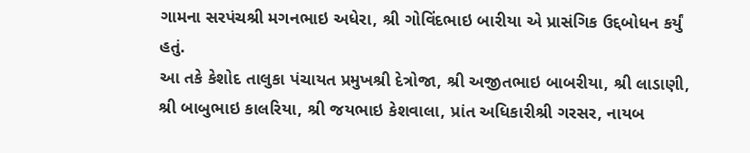ગામના સરપંચશ્રી મગનભાઇ અધેરા, શ્રી ગોવિંદભાઇ બારીયા એ પ્રાસંગિક ઉદ્દબોધન કર્યું હતું.
આ તકે કેશોદ તાલુકા પંચાયત પ્રમુખશ્રી દેત્રોજા, શ્રી અજીતભાઇ બાબરીયા, શ્રી લાડાણી, શ્રી બાબુભાઇ કાલરિયા, શ્રી જયભાઇ કેશવાલા, પ્રાંત અધિકારીશ્રી ગરસર, નાયબ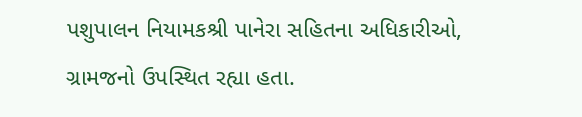પશુપાલન નિયામકશ્રી પાનેરા સહિતના અધિકારીઓ, ગ્રામજનો ઉપસ્થિત રહ્યા હતા.